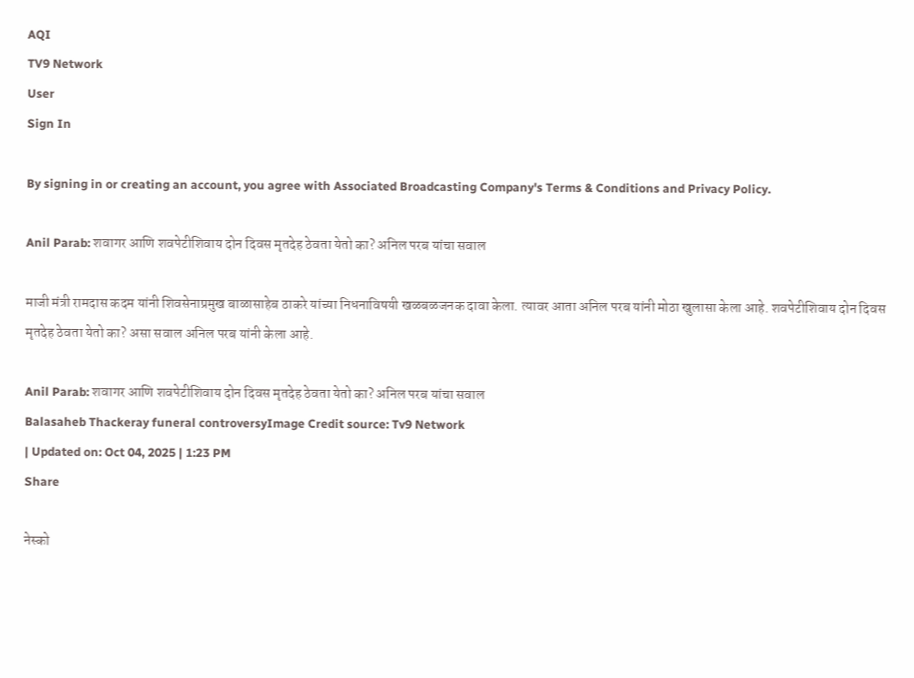AQI
TV9 Network
User
Sign In

By signing in or creating an account, you agree with Associated Broadcasting Company's Terms & Conditions and Privacy Policy.

Anil Parab: शवागर आणि शवपेटीशिवाय दोन दिवस मृतदेह ठेवता येतो का? अनिल परब यांचा सवाल

माजी मंत्री रामदास कदम यांनी शिवसेनाप्रमुख बाळासाहेब ठाकरे यांच्या निधनाविषयी खळबळजनक दावा केला. त्यावर आता अनिल परब यांनी मोठा खुलासा केला आहे. शवपेटीशिवाय दोन दिवस मृतदेह ठेवता येतो का? असा सवाल अनिल परब यांनी केला आहे.

Anil Parab: शवागर आणि शवपेटीशिवाय दोन दिवस मृतदेह ठेवता येतो का? अनिल परब यांचा सवाल
Balasaheb Thackeray funeral controversyImage Credit source: Tv9 Network
| Updated on: Oct 04, 2025 | 1:23 PM
Share

नेस्को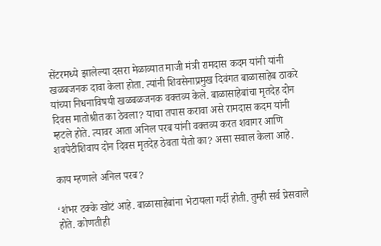सेंटरमध्ये झालेल्या दसरा मेळाव्यात माजी मंत्री रामदास कदम यांनी यांनी खळबजनक दावा केला होता. त्यांनी शिवसेनाप्रमुख दिवंगत बाळासाहेब ठाकरे यांच्या निधनाविषयी खळबळजनक वक्तव्य केले. बाळासाहेबांचा मृतदेह दोन दिवस मातोश्रीत का ठेवला? याचा तपास करावा असे रामदास कदम यांनी म्हटले होते. त्यावर आता अनिल परब यांनी वक्तव्य करत शवागर आणि शवपेटीशिवाय दोन दिवस मृतदेह ठेवता येतो का? असा सवाल केला आहे.

काय म्हणाले अनिल परब?

‘शंभर टक्के खोटं आहे. बाळासाहेबांना भेटायला गर्दी होती. तुम्ही सर्व प्रेसवाले होते. कोणतीही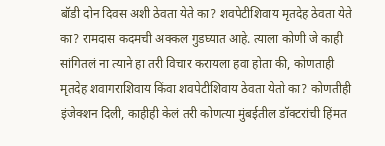बॉडी दोन दिवस अशी ठेवता येते का? शवपेटीशिवाय मृतदेह ठेवता येते का? रामदास कदमची अक्कल गुडघ्यात आहे. त्याला कोणी जे काही सांगितलं ना त्याने हा तरी विचार करायला हवा होता की, कोणताही मृतदेह शवागराशिवाय किंवा शवपेटीशिवाय ठेवता येतो का? कोणतीही इंजेक्शन दिली, काहीही केलं तरी कोणत्या मुंबईतील डॉक्टरांची हिंमत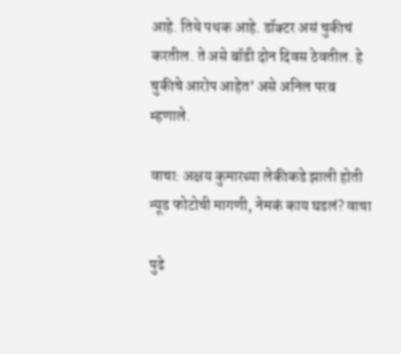आहे. तिथे पथक आहे. डॉक्टर असं चुकीचं करतील. ते असे बॉडी दोन दिवस ठेवतील. हे चुकीचे आरोप आहेत’ असे अनिल परब म्हणाले.

वाचा: अक्षय कुमारच्या लेकीकडे झाली होती न्यूड फोटोची मागणी, नेमकं काय घडलं? वाचा

पुढे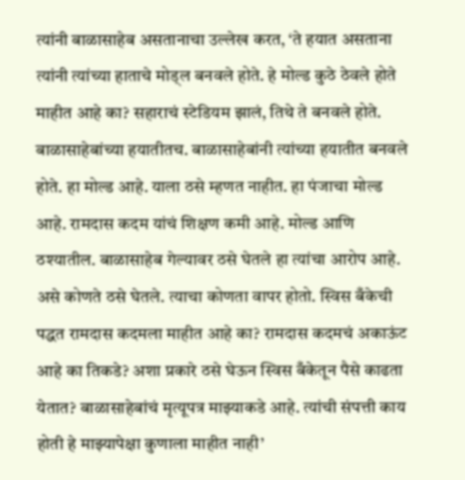त्यांनी बाळासाहेब असतानाचा उल्लेख करत, ‘ते हयात असताना त्यांनी त्यांच्या हाताचे मोड्ल बनवले होते. हे मोल्ड कुठे ठेवले होते माहीत आहे का? सहाराचं स्टेडियम झालं, तिथे ते बनवले होते. बाळासाहेबांच्या हयातीतच. बाळासाहेबांनी त्यांच्या हयातीत बनवले होते. हा मोल्ड आहे. याला ठसे म्हणत नाहीत. हा पंजाचा मोल्ड आहे. रामदास कदम यांचं शिक्षण कमी आहे. मोल्ड आणि ठश्यातील. बाळासाहेब गेल्यावर ठसे घेतले हा त्यांचा आरोप आहे. असे कोणते ठसे घेतले. त्याचा कोणता वापर होतो. स्विस बँकेची पद्धत रामदास कदमला माहीत आहे का? रामदास कदमचं अकाऊंट आहे का तिकडे? अशा प्रकारे ठसे घेऊन स्विस बँकेतून पैसे काढता येतात? बाळासाहेबांचं मृत्यूपत्र माझ्याकडे आहे. त्यांची संपत्ती काय होती हे माझ्यापेक्षा कुणाला माहीत नाही’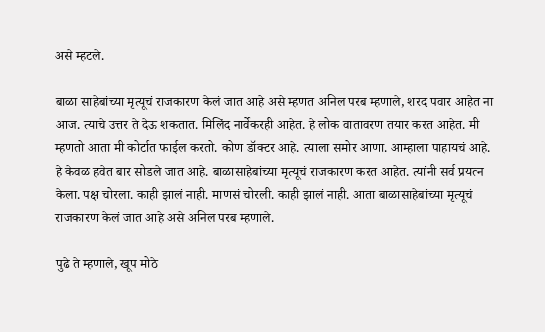असे म्हटले.

बाळा साहेबांच्या मृत्यूचं राजकारण केलं जात आहे असे म्हणत अनिल परब म्हणाले, शरद पवार आहेत ना आज. त्याचे उत्तर ते देऊ शकतात. मिलिंद नार्वेकरही आहेत. हे लोक वातावरण तयार करत आहेत. मी म्हणतो आता मी कोर्टात फाईल करतो. कोण डॉक्टर आहे. त्याला समोर आणा. आम्हाला पाहायचं आहे. हे केवळ हवेत बार सोडले जात आहे. बाळासाहेबांच्या मृत्यूचं राजकारण करत आहेत. त्यांनी सर्व प्रयत्न केला. पक्ष चोरला. काही झालं नाही. माणसं चोरली. काही झालं नाही. आता बाळासाहेबांच्या मृत्यूचं राजकारण केलं जात आहे असे अनिल परब म्हणाले.

पुढे ते म्हणाले, खूप मोठे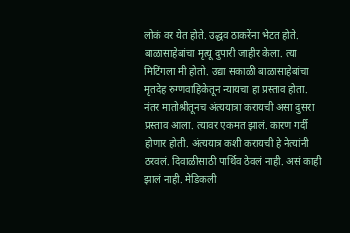लोकं वर येत होते. उद्धव ठाकरेंना भेटत होते. बाळासाहेबांचा मृत्यू दुपारी जाहीर केला. त्या मिटिंगला मी होतो. उद्या सकाळी बाळासाहेबांचा मृतदेह रुग्णवाहिकेतून न्यायचा हा प्रस्ताव होता. नंतर मातोश्रीतूनच अंत्ययात्रा करायची असा दुसरा प्रस्ताव आला. त्यावर एकमत झालं. कारण गर्दी होणार होती. अंत्ययात्र कशी करायची हे नेत्यांनी ठरवलं. दिवाळीसाठी पार्थिव ठेवलं नाही. असं काही झालं नाही. मेडिकली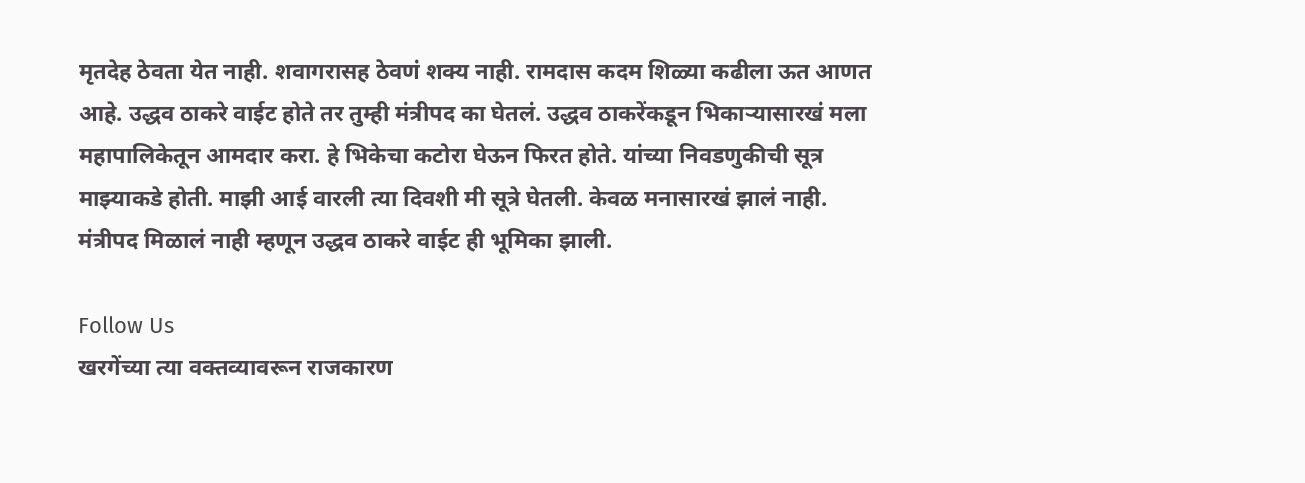मृतदेह ठेवता येत नाही. शवागरासह ठेवणं शक्य नाही. रामदास कदम शिळ्या कढीला ऊत आणत आहे. उद्धव ठाकरे वाईट होते तर तुम्ही मंत्रीपद का घेतलं. उद्धव ठाकरेंकडून भिकाऱ्यासारखं मला महापालिकेतून आमदार करा. हे भिकेचा कटोरा घेऊन फिरत होते. यांच्या निवडणुकीची सूत्र माझ्याकडे होती. माझी आई वारली त्या दिवशी मी सूत्रे घेतली. केवळ मनासारखं झालं नाही. मंत्रीपद मिळालं नाही म्हणून उद्धव ठाकरे वाईट ही भूमिका झाली.

Follow Us
खरगेंच्या त्या वक्तव्यावरून राजकारण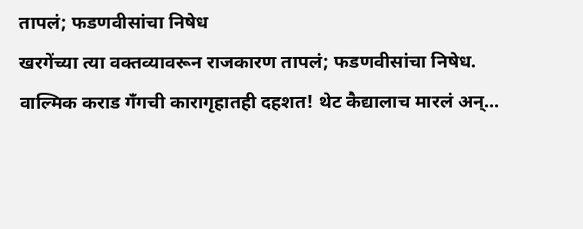तापलं; फडणवीसांचा निषेध
खरगेंच्या त्या वक्तव्यावरून राजकारण तापलं; फडणवीसांचा निषेध.
वाल्मिक कराड गँगची कारागृहातही दहशत! थेट कैद्यालाच मारलं अन्...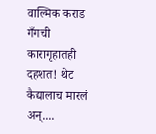वाल्मिक कराड गँगची कारागृहातही दहशत! थेट कैद्यालाच मारलं अन्....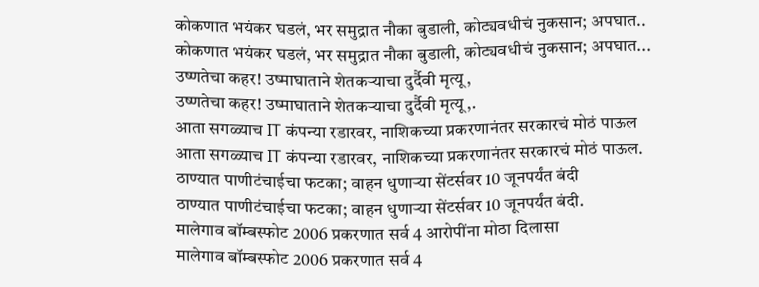कोकणात भयंकर घडलं, भर समुद्रात नौका बुडाली, कोट्यवधीचं नुकसान; अपघात..
कोकणात भयंकर घडलं, भर समुद्रात नौका बुडाली, कोट्यवधीचं नुकसान; अपघात...
उष्णतेचा कहर! उष्माघाताने शेतकऱ्याचा दुर्दैवी मृत्यू,
उष्णतेचा कहर! उष्माघाताने शेतकऱ्याचा दुर्दैवी मृत्यू,.
आता सगळ्याच IT कंपन्या रडारवर, नाशिकच्या प्रकरणानंतर सरकारचं मोठं पाऊल
आता सगळ्याच IT कंपन्या रडारवर, नाशिकच्या प्रकरणानंतर सरकारचं मोठं पाऊल.
ठाण्यात पाणीटंचाईचा फटका; वाहन धुणाऱ्या सेंटर्सवर 10 जूनपर्यंत बंदी
ठाण्यात पाणीटंचाईचा फटका; वाहन धुणाऱ्या सेंटर्सवर 10 जूनपर्यंत बंदी.
मालेगाव बॉम्बस्फोट 2006 प्रकरणात सर्व 4 आरोपींना मोठा दिलासा
मालेगाव बॉम्बस्फोट 2006 प्रकरणात सर्व 4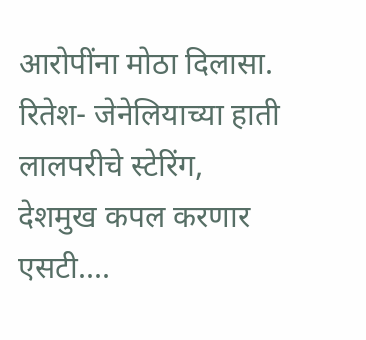आरोपींना मोठा दिलासा.
रितेश- जेनेलियाच्या हाती लालपरीचे स्टेरिंग, देशमुख कपल करणार एसटी....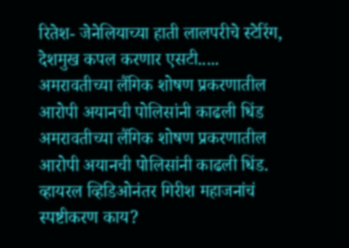रितेश- जेनेलियाच्या हाती लालपरीचे स्टेरिंग, देशमुख कपल करणार एसटी.....
अमरावतीच्या लैंगिक शोषण प्रकरणातील आरोपी अयानची पोलिसांनी काढली धिंड
अमरावतीच्या लैंगिक शोषण प्रकरणातील आरोपी अयानची पोलिसांनी काढली धिंड.
व्हायरल व्हिडिओनंतर गिरीश महाजनांचं स्पष्टीकरण काय?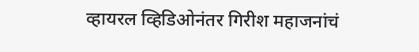व्हायरल व्हिडिओनंतर गिरीश महाजनांचं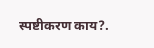स्पष्टीकरण काय?.